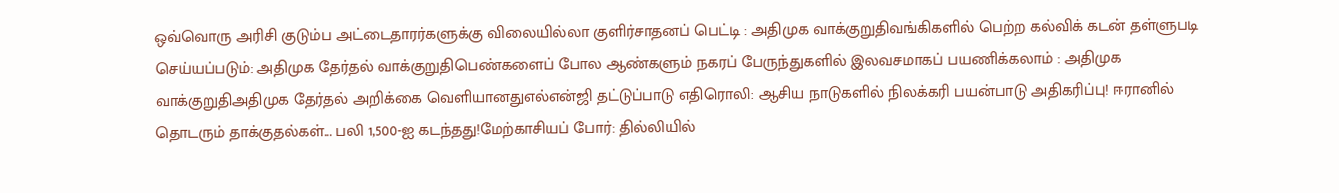ஒவ்வொரு அரிசி குடும்ப அட்டைதாரர்களுக்கு விலையில்லா குளிர்சாதனப் பெட்டி : அதிமுக வாக்குறுதிவங்கிகளில் பெற்ற கல்விக் கடன் தள்ளுபடி செய்யப்படும்: அதிமுக தேர்தல் வாக்குறுதிபெண்களைப் போல ஆண்களும் நகரப் பேருந்துகளில் இலவசமாகப் பயணிக்கலாம் : அதிமுக வாக்குறுதிஅதிமுக தேர்தல் அறிக்கை வெளியானதுஎல்என்ஜி தட்டுப்பாடு எதிரொலி: ஆசிய நாடுகளில் நிலக்கரி பயன்பாடு அதிகரிப்பு! ஈரானில் தொடரும் தாக்குதல்கள்... பலி 1,500-ஐ கடந்தது!மேற்காசியப் போர்: தில்லியில்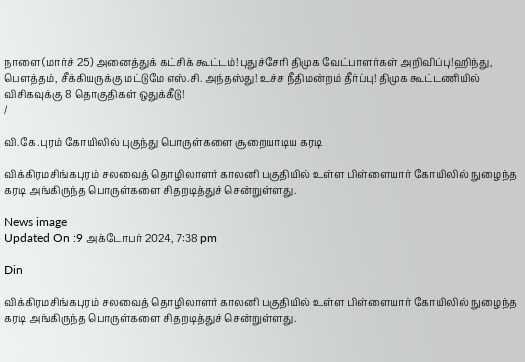நாளை(மார்ச் 25) அனைத்துக் கட்சிக் கூட்டம்!புதுச்சேரி திமுக வேட்பாளர்கள் அறிவிப்பு!ஹிந்து, பெளத்தம், சீக்கியருக்கு மட்டுமே எஸ்.சி. அந்தஸ்து! உச்ச நீதிமன்றம் தீர்ப்பு! திமுக கூட்டணியில் விசிகவுக்கு 8 தொகுதிகள் ஒதுக்கீடு!
/

வி.கே.புரம் கோயிலில் புகுந்து பொருள்களை சூறையாடிய கரடி

விக்கிரமசிங்கபுரம் சலவைத் தொழிலாளர் காலனி பகுதியில் உள்ள பிள்ளையார் கோயிலில் நுழைந்த கரடி அங்கிருந்த பொருள்களை சிதறடித்துச் சென்றுள்ளது.

News image
Updated On :9 அக்டோபர் 2024, 7:38 pm

Din

விக்கிரமசிங்கபுரம் சலவைத் தொழிலாளர் காலனி பகுதியில் உள்ள பிள்ளையார் கோயிலில் நுழைந்த கரடி அங்கிருந்த பொருள்களை சிதறடித்துச் சென்றுள்ளது.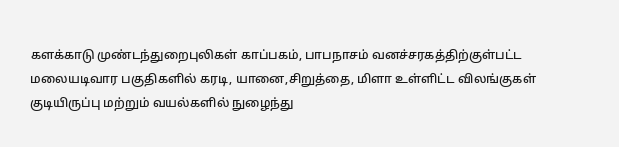களக்காடு முண்டந்துறைபுலிகள் காப்பகம், பாபநாசம் வனச்சரகத்திற்குள்பட்ட மலையடிவார பகுதிகளில் கரடி, யானை,சிறுத்தை, மிளா உள்ளிட்ட விலங்குகள் குடியிருப்பு மற்றும் வயல்களில் நுழைந்து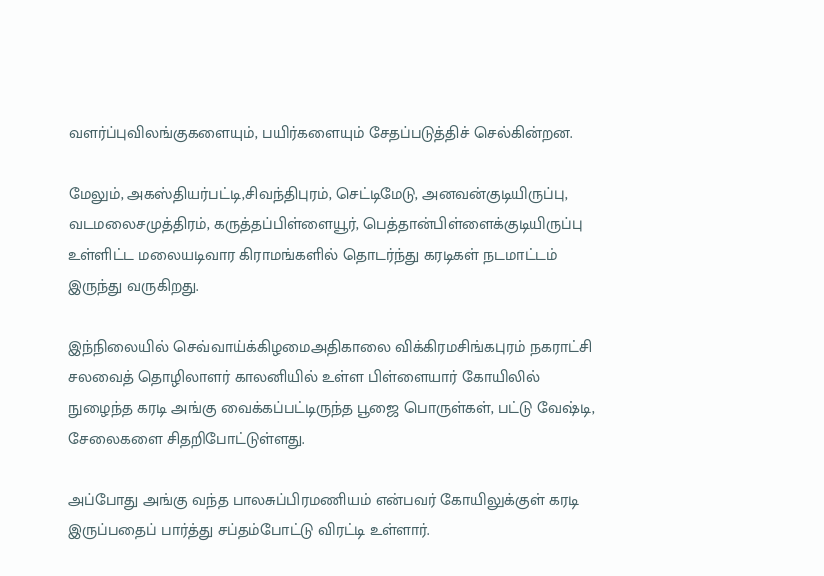வளர்ப்புவிலங்குகளையும், பயிர்களையும் சேதப்படுத்திச் செல்கின்றன.

மேலும், அகஸ்தியர்பட்டி,சிவந்திபுரம், செட்டிமேடு, அனவன்குடியிருப்பு, வடமலைசமுத்திரம், கருத்தப்பிள்ளையூர், பெத்தான்பிள்ளைக்குடியிருப்பு உள்ளிட்ட மலையடிவார கிராமங்களில் தொடர்ந்து கரடிகள் நடமாட்டம் இருந்து வருகிறது.

இந்நிலையில் செவ்வாய்க்கிழமைஅதிகாலை விக்கிரமசிங்கபுரம் நகராட்சி சலவைத் தொழிலாளர் காலனியில் உள்ள பிள்ளையார் கோயிலில் நுழைந்த கரடி அங்கு வைக்கப்பட்டிருந்த பூஜை பொருள்கள், பட்டு வேஷ்டி, சேலைகளை சிதறிபோட்டுள்ளது.

அப்போது அங்கு வந்த பாலசுப்பிரமணியம் என்பவர் கோயிலுக்குள் கரடி இருப்பதைப் பார்த்து சப்தம்போட்டு விரட்டி உள்ளார்.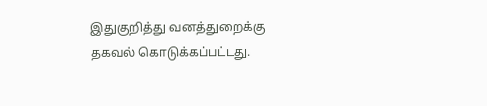இதுகுறித்து வனத்துறைக்கு தகவல் கொடுக்கப்பட்டது.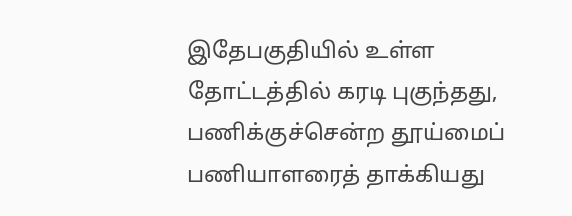இதேபகுதியில் உள்ள தோட்டத்தில் கரடி புகுந்தது, பணிக்குச்சென்ற தூய்மைப் பணியாளரைத் தாக்கியது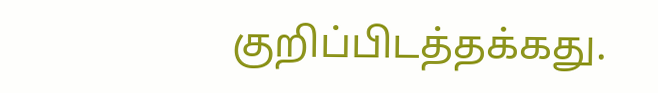குறிப்பிடத்தக்கது.